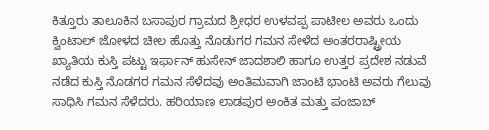ಕಿತ್ತೂರು ತಾಲೂಕಿನ ಬಸಾಪುರ ಗ್ರಾಮದ ಶ್ರೀಧರ ಉಳವಪ್ಪ ಪಾಟೀಲ ಅವರು ಒಂದು ಕ್ವಿಂಟಾಲ್ ಜೋಳದ ಚೀಲ ಹೊತ್ತು ನೊಡುಗರ ಗಮನ ಸೇಳೆದ ಅಂತರರಾಷ್ಟ್ರೀಯ ಖ್ಯಾತಿಯ ಕುಸ್ತಿ ಪಟ್ಟು ಇರ್ಫಾನ್ ಹುಸೇನ್ ಜಾದಶಾಲಿ ಹಾಗೂ ಉತ್ತರ ಪ್ರದೇಶ ನಡುವೆ ನಡೆದ ಕುಸ್ತಿ ನೊಡಗರ ಗಮನ ಸೆಳೆದವು ಅಂತಿಮವಾಗಿ ಜಾಂಟಿ ಭಾಂಟಿ ಅವರು ಗೆಲುವು ಸಾಧಿಸಿ ಗಮನ ಸೆಳೆದರು. ಹರಿಯಾಣ ಲಾಡಪುರ ಅಂಕಿತ ಮತ್ತು ಪಂಜಾಬ್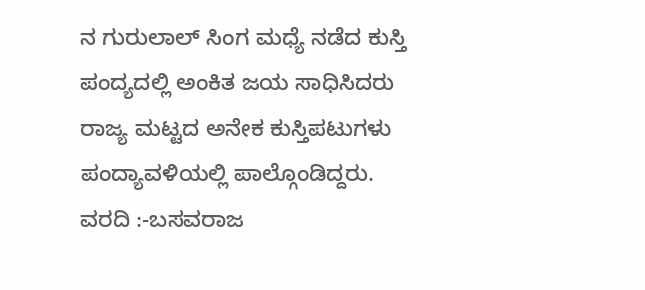ನ ಗುರುಲಾಲ್ ಸಿಂಗ ಮಧ್ಯೆ ನಡೆದ ಕುಸ್ತಿ ಪಂದ್ಯದಲ್ಲಿ ಅಂಕಿತ ಜಯ ಸಾಧಿಸಿದರು ರಾಜ್ಯ ಮಟ್ಟದ ಅನೇಕ ಕುಸ್ತಿಪಟುಗಳು ಪಂದ್ಯಾವಳಿಯಲ್ಲಿ ಪಾಲ್ಗೊಂಡಿದ್ದರು.
ವರದಿ :-ಬಸವರಾಜ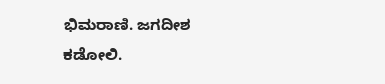ಭಿಮರಾಣಿ. ಜಗದೀಶ ಕಡೋಲಿ.